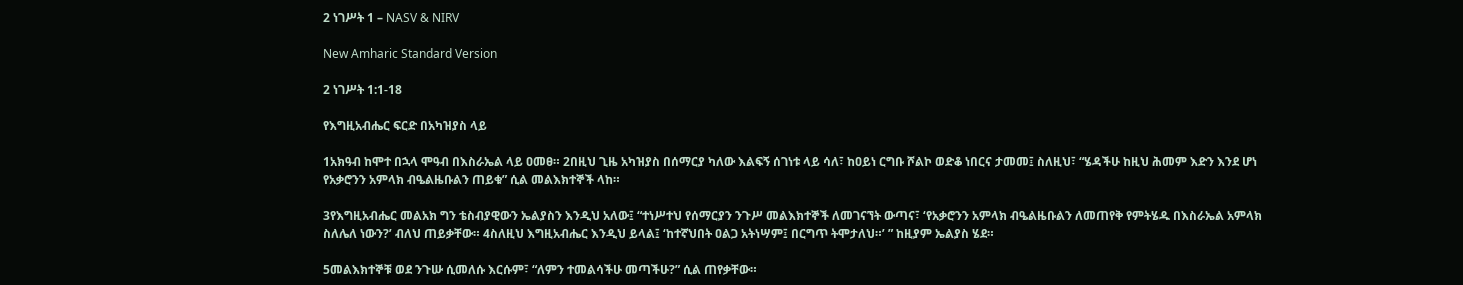2 ነገሥት 1 – NASV & NIRV

New Amharic Standard Version

2 ነገሥት 1:1-18

የእግዚአብሔር ፍርድ በአካዝያስ ላይ

1አክዓብ ከሞተ በኋላ ሞዓብ በእስራኤል ላይ ዐመፀ። 2በዚህ ጊዜ አካዝያስ በሰማርያ ካለው እልፍኝ ሰገነቱ ላይ ሳለ፣ ከዐይነ ርግቡ ሾልኮ ወድቆ ነበርና ታመመ፤ ስለዚህ፣ “ሄዳችሁ ከዚህ ሕመም እድን እንደ ሆነ የአቃሮንን አምላክ ብዔልዜቡልን ጠይቁ” ሲል መልእክተኞች ላከ።

3የእግዚአብሔር መልአክ ግን ቴስብያዊውን ኤልያስን እንዲህ አለው፤ “ተነሥተህ የሰማርያን ንጉሥ መልእክተኞች ለመገናኘት ውጣና፣ ‘የአቃሮንን አምላክ ብዔልዜቡልን ለመጠየቅ የምትሄዱ በእስራኤል አምላክ ስለሌለ ነውን?’ ብለህ ጠይቃቸው። 4ስለዚህ እግዚአብሔር እንዲህ ይላል፤ ‘ከተኛህበት ዐልጋ አትነሣም፤ በርግጥ ትሞታለህ።’ ” ከዚያም ኤልያስ ሄደ።

5መልእክተኞቹ ወደ ንጉሡ ሲመለሱ እርሱም፣ “ለምን ተመልሳችሁ መጣችሁ?” ሲል ጠየቃቸው።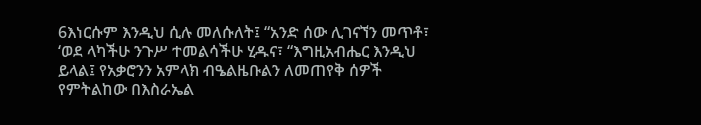6እነርሱም እንዲህ ሲሉ መለሱለት፤ “አንድ ሰው ሊገናኘን መጥቶ፣ ‘ወደ ላካችሁ ንጉሥ ተመልሳችሁ ሂዱና፣ “እግዚአብሔር እንዲህ ይላል፤ የአቃሮንን አምላክ ብዔልዜቡልን ለመጠየቅ ሰዎች የምትልከው በእስራኤል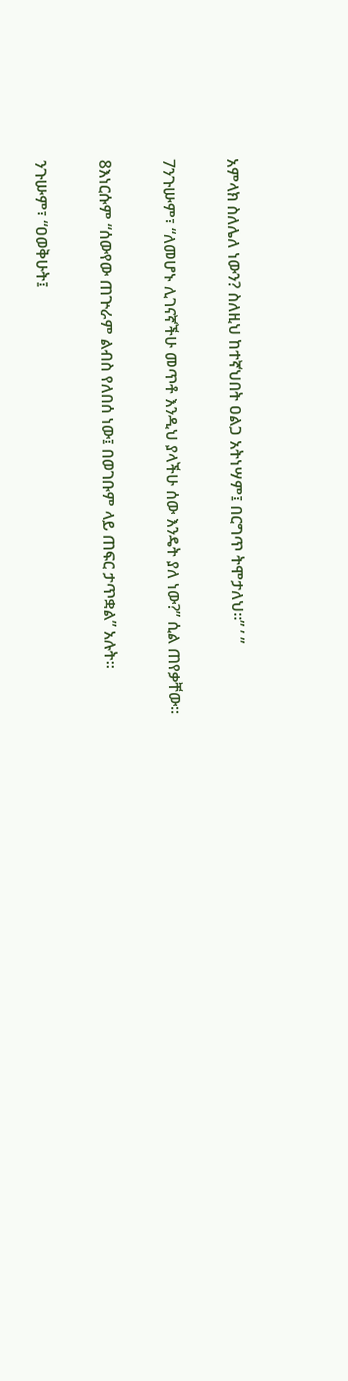አምላክ ስለሌለ ነውን? ስለዚህ ከተኛህበት ዐልጋ አትነሣም፤ በርግጥ ትሞታለህ።” ’ ”

7ንጉሡም፣ “ለመሆኑ ሊገናኛችሁ መጥቶ እንዲህ ያላችሁ ሰው እንዴት ያለ ነው?” ሲል ጠየቃቸው።

8እነርሱም “ሰውየው ጠጕራም ልብስ የለበሰ ነው፤ በወገቡም ላይ ጠፍር ታጥቋል” አሉት።

ንጉሡም፣ “ዐወቅሁት፤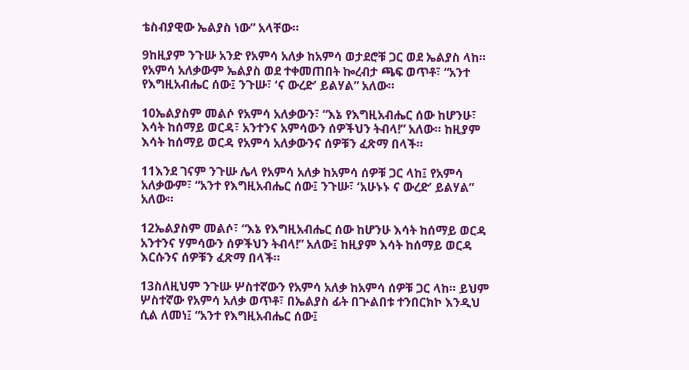ቴስብያዊው ኤልያስ ነው” አላቸው።

9ከዚያም ንጉሡ አንድ የአምሳ አለቃ ከአምሳ ወታደሮቹ ጋር ወደ ኤልያስ ላከ። የአምሳ አለቃውም ኤልያስ ወደ ተቀመጠበት ኰረብታ ጫፍ ወጥቶ፣ “አንተ የእግዚአብሔር ሰው፤ ንጉሡ፣ ‘ና ውረድ’ ይልሃል” አለው።

10ኤልያስም መልሶ የአምሳ አለቃውን፣ “እኔ የእግዚአብሔር ሰው ከሆንሁ፣ እሳት ከሰማይ ወርዳ፣ አንተንና አምሳውን ሰዎችህን ትብላ!” አለው። ከዚያም እሳት ከሰማይ ወርዳ የአምሳ አለቃውንና ሰዎቹን ፈጽማ በላች።

11እንደ ገናም ንጉሡ ሌላ የአምሳ አለቃ ከአምሳ ሰዎቹ ጋር ላከ፤ የአምሳ አለቃውም፣ “አንተ የእግዚአብሔር ሰው፤ ንጉሡ፣ ‘አሁኑኑ ና ውረድ’ ይልሃል” አለው።

12ኤልያስም መልሶ፣ “እኔ የእግዚአብሔር ሰው ከሆንሁ እሳት ከሰማይ ወርዳ አንተንና ሃምሳውን ሰዎችህን ትብላ!” አለው፤ ከዚያም እሳት ከሰማይ ወርዳ እርሱንና ሰዎቹን ፈጽማ በላች።

13ስለዚህም ንጉሡ ሦስተኛውን የአምሳ አለቃ ከአምሳ ሰዎቹ ጋር ላከ። ይህም ሦስተኛው የአምሳ አለቃ ወጥቶ፣ በኤልያስ ፊት በጕልበቱ ተንበርክኮ እንዲህ ሲል ለመነ፤ “አንተ የእግዚአብሔር ሰው፤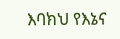እባክህ የእኔና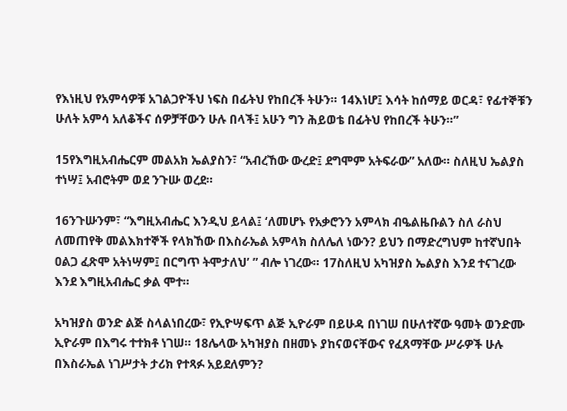የእነዚህ የአምሳዎቹ አገልጋዮችህ ነፍስ በፊትህ የከበረች ትሁን። 14እነሆ፤ እሳት ከሰማይ ወርዳ፣ የፊተኞቹን ሁለት አምሳ አለቆችና ሰዎቻቸውን ሁሉ በላች፤ አሁን ግን ሕይወቴ በፊትህ የከበረች ትሁን።”

15የእግዚአብሔርም መልአክ ኤልያስን፣ “አብረኸው ውረድ፤ ደግሞም አትፍራው” አለው። ስለዚህ ኤልያስ ተነሣ፤ አብሮትም ወደ ንጉሡ ወረደ።

16ንጉሡንም፣ “እግዚአብሔር እንዲህ ይላል፤ ‘ለመሆኑ የአቃሮንን አምላክ ብዔልዜቡልን ስለ ራስህ ለመጠየቅ መልእክተኞች የላክኸው በእስራኤል አምላክ ስለሌለ ነውን? ይህን በማድረግህም ከተኛህበት ዐልጋ ፈጽሞ አትነሣም፤ በርግጥ ትሞታለህ’ ” ብሎ ነገረው። 17ስለዚህ አካዝያስ ኤልያስ እንደ ተናገረው እንደ እግዚአብሔር ቃል ሞተ።

አካዝያስ ወንድ ልጅ ስላልነበረው፣ የኢዮሣፍጥ ልጅ ኢዮራም በይሁዳ በነገሠ በሁለተኛው ዓመት ወንድሙ ኢዮራም በእግሩ ተተክቶ ነገሠ። 18ሌላው አካዝያስ በዘመኑ ያከናወናቸውና የፈጸማቸው ሥራዎች ሁሉ በእስራኤል ነገሥታት ታሪክ የተጻፉ አይደለምን?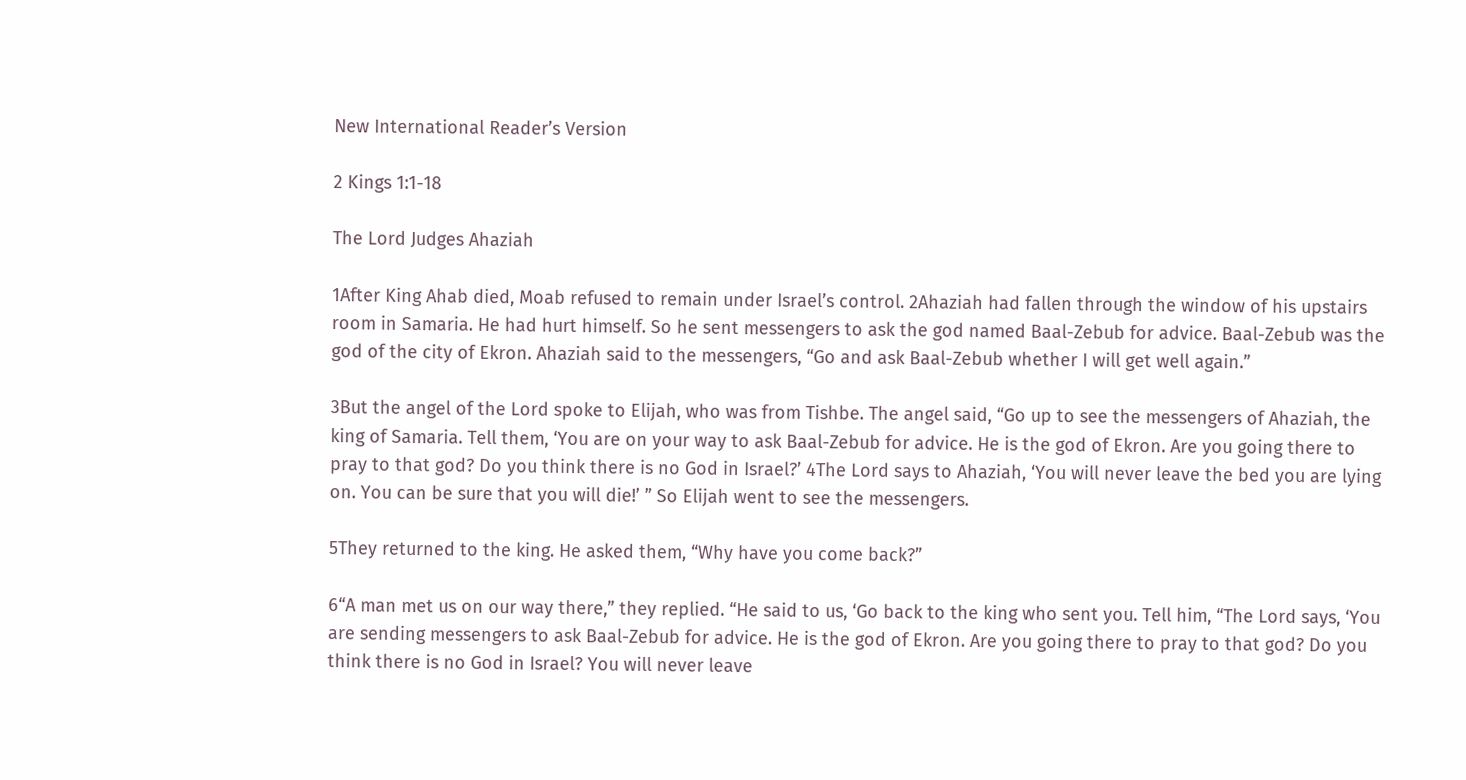New International Reader’s Version

2 Kings 1:1-18

The Lord Judges Ahaziah

1After King Ahab died, Moab refused to remain under Israel’s control. 2Ahaziah had fallen through the window of his upstairs room in Samaria. He had hurt himself. So he sent messengers to ask the god named Baal-Zebub for advice. Baal-Zebub was the god of the city of Ekron. Ahaziah said to the messengers, “Go and ask Baal-Zebub whether I will get well again.”

3But the angel of the Lord spoke to Elijah, who was from Tishbe. The angel said, “Go up to see the messengers of Ahaziah, the king of Samaria. Tell them, ‘You are on your way to ask Baal-Zebub for advice. He is the god of Ekron. Are you going there to pray to that god? Do you think there is no God in Israel?’ 4The Lord says to Ahaziah, ‘You will never leave the bed you are lying on. You can be sure that you will die!’ ” So Elijah went to see the messengers.

5They returned to the king. He asked them, “Why have you come back?”

6“A man met us on our way there,” they replied. “He said to us, ‘Go back to the king who sent you. Tell him, “The Lord says, ‘You are sending messengers to ask Baal-Zebub for advice. He is the god of Ekron. Are you going there to pray to that god? Do you think there is no God in Israel? You will never leave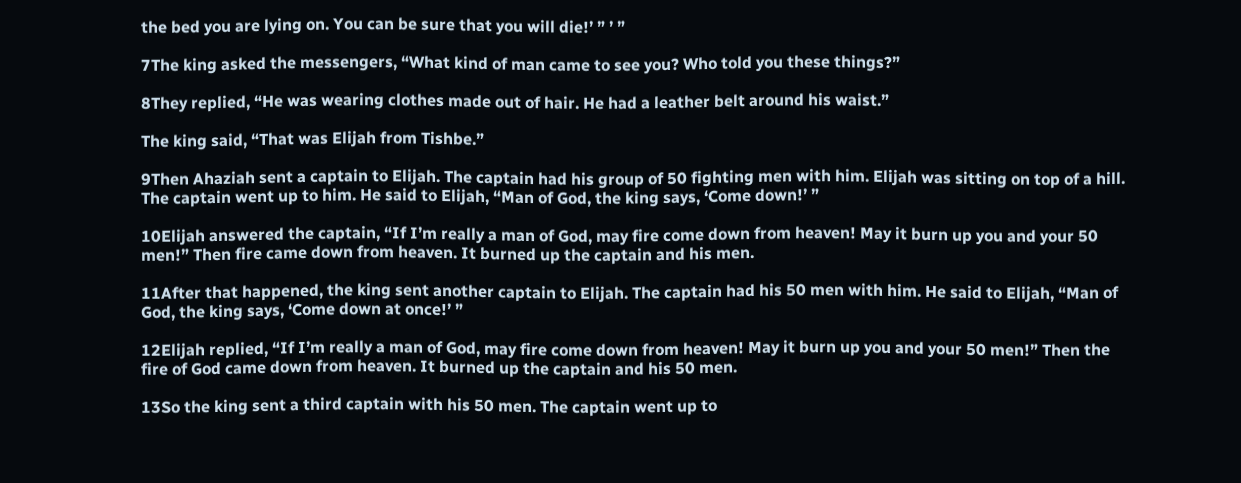the bed you are lying on. You can be sure that you will die!’ ” ’ ”

7The king asked the messengers, “What kind of man came to see you? Who told you these things?”

8They replied, “He was wearing clothes made out of hair. He had a leather belt around his waist.”

The king said, “That was Elijah from Tishbe.”

9Then Ahaziah sent a captain to Elijah. The captain had his group of 50 fighting men with him. Elijah was sitting on top of a hill. The captain went up to him. He said to Elijah, “Man of God, the king says, ‘Come down!’ ”

10Elijah answered the captain, “If I’m really a man of God, may fire come down from heaven! May it burn up you and your 50 men!” Then fire came down from heaven. It burned up the captain and his men.

11After that happened, the king sent another captain to Elijah. The captain had his 50 men with him. He said to Elijah, “Man of God, the king says, ‘Come down at once!’ ”

12Elijah replied, “If I’m really a man of God, may fire come down from heaven! May it burn up you and your 50 men!” Then the fire of God came down from heaven. It burned up the captain and his 50 men.

13So the king sent a third captain with his 50 men. The captain went up to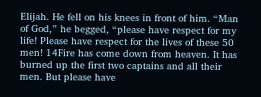Elijah. He fell on his knees in front of him. “Man of God,” he begged, “please have respect for my life! Please have respect for the lives of these 50 men! 14Fire has come down from heaven. It has burned up the first two captains and all their men. But please have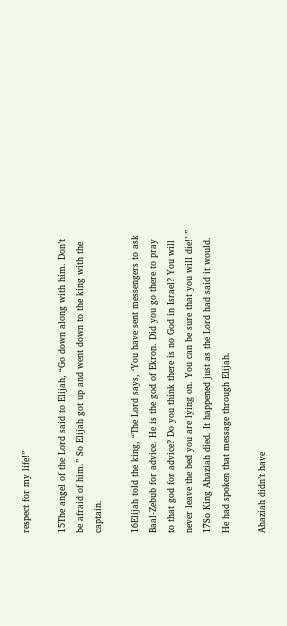respect for my life!”

15The angel of the Lord said to Elijah, “Go down along with him. Don’t be afraid of him.” So Elijah got up and went down to the king with the captain.

16Elijah told the king, “The Lord says, ‘You have sent messengers to ask Baal-Zebub for advice. He is the god of Ekron. Did you go there to pray to that god for advice? Do you think there is no God in Israel? You will never leave the bed you are lying on. You can be sure that you will die!’ ” 17So King Ahaziah died. It happened just as the Lord had said it would. He had spoken that message through Elijah.

Ahaziah didn’t have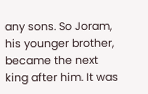any sons. So Joram, his younger brother, became the next king after him. It was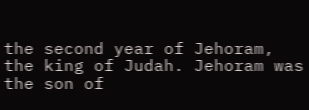the second year of Jehoram, the king of Judah. Jehoram was the son of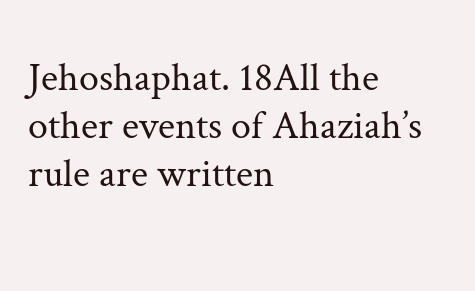Jehoshaphat. 18All the other events of Ahaziah’s rule are written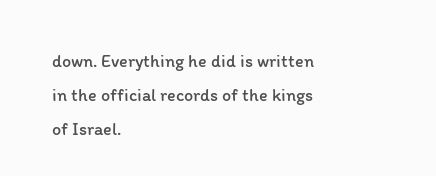down. Everything he did is written in the official records of the kings of Israel.